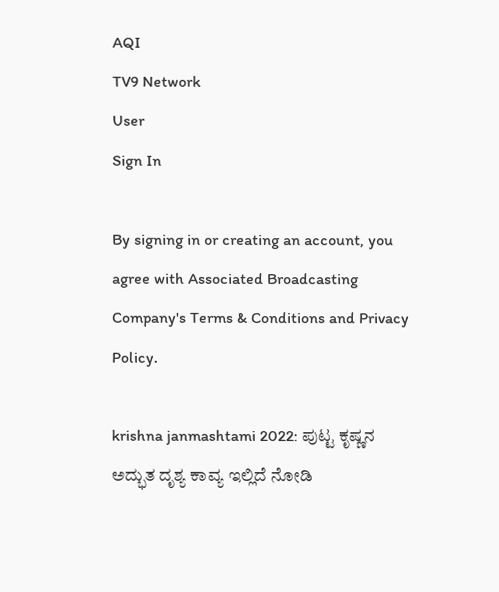AQI
TV9 Network
User
Sign In

By signing in or creating an account, you agree with Associated Broadcasting Company's Terms & Conditions and Privacy Policy.

krishna janmashtami 2022: ಪುಟ್ಟ ಕೃಷ್ಣನ ಅದ್ಭುತ ದೃಶ್ಯ ಕಾವ್ಯ ಇಲ್ಲಿದೆ ನೋಡಿ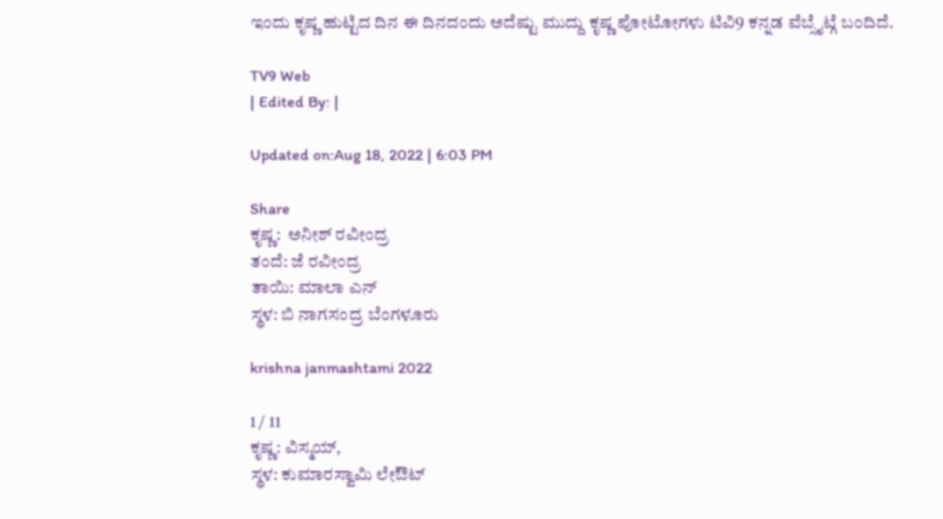ಇಂದು ಕೃಷ್ಣ ಹುಟ್ಟಿದ ದಿನ ಈ ದಿನದಂದು ಅದೆಷ್ಟು ಮುದ್ದು ಕೃಷ್ಣ ಪೋಟೋಗಳು ಟಿವಿ9 ಕನ್ನಡ ವೆಬ್ಸೈಟ್ಗೆ ಬಂದಿದೆ.

TV9 Web
| Edited By: |

Updated on:Aug 18, 2022 | 6:03 PM

Share
ಕೃಷ್ಣ:  ಅನೀಶ್ ರವೀಂದ್ರ
ತಂದೆ: ಜೆ ರವೀಂದ್ರ
ತಾಯಿ: ಮಾಲಾ ಎನ್
ಸ್ಥಳ: ಬಿ ನಾಗಸಂದ್ರ ಬೆಂಗಳೂರು

krishna janmashtami 2022

1 / 11
ಕೃಷ್ಣ: ವಿಸ್ಮಯ್,
ಸ್ಥಳ: ಕುಮಾರಸ್ವಾಮಿ ಲೇಔಟ್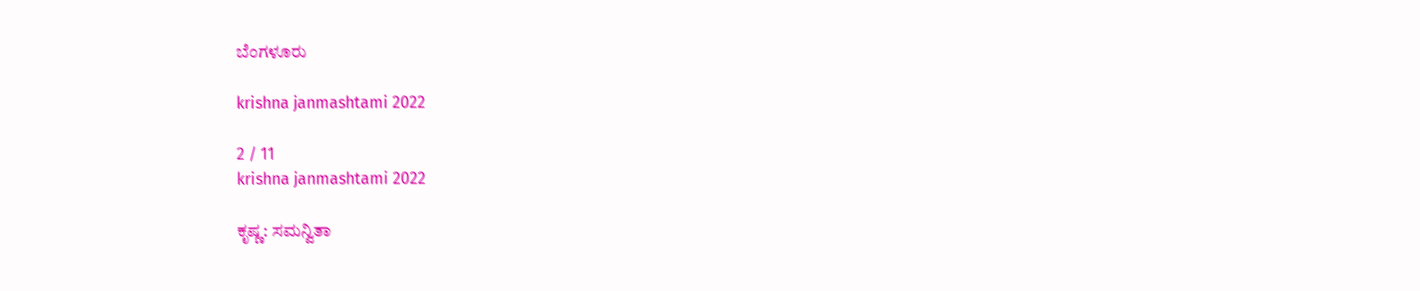ಬೆಂಗಳೂರು

krishna janmashtami 2022

2 / 11
krishna janmashtami 2022

ಕೃಷ್ಣ: ಸಮನ್ವಿತಾ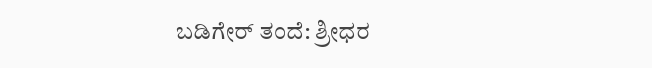ಬಡಿಗೇರ್ ತಂದೆ: ಶ್ರೀಧರ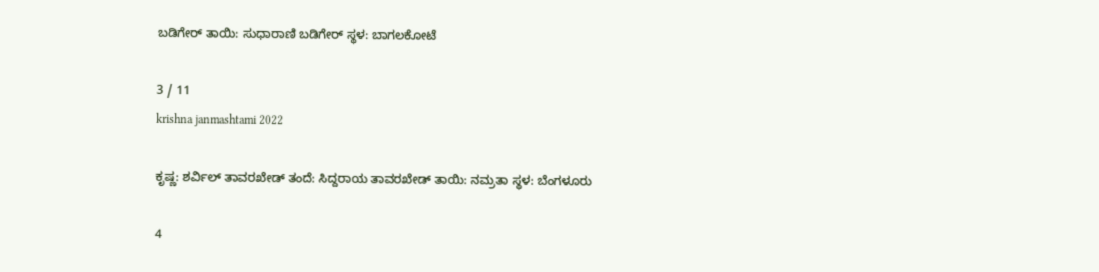ಬಡಿಗೇರ್ ತಾಯಿ: ಸುಧಾರಾಣಿ ಬಡಿಗೇರ್ ಸ್ಥಳ: ಬಾಗಲಕೋಟೆ

3 / 11
krishna janmashtami 2022

ಕೃಷ್ಣ: ಶರ್ವಿಲ್ ತಾವರಖೇಡ್ ತಂದೆ: ಸಿದ್ದರಾಯ ತಾವರಖೇಡ್ ತಾಯಿ: ನಮ್ರತಾ ಸ್ಥಳ: ಬೆಂಗಳೂರು

4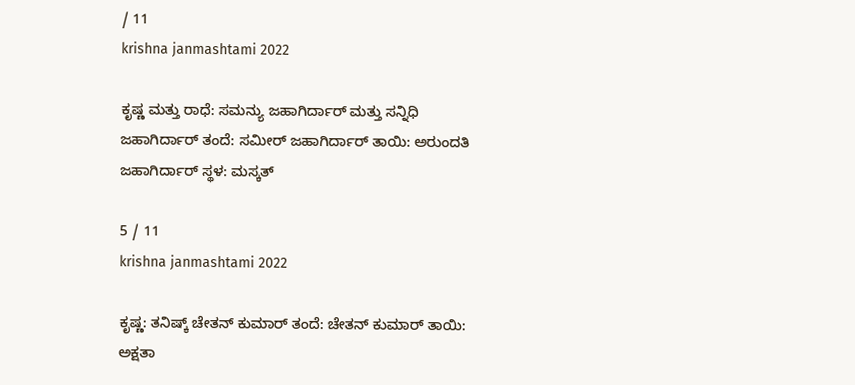/ 11
krishna janmashtami 2022

ಕೃಷ್ಣ ಮತ್ತು ರಾಧೆ: ಸಮನ್ಯು ಜಹಾಗಿರ್ದಾರ್ ಮತ್ತು ಸನ್ನಿಧಿ ಜಹಾಗಿರ್ದಾರ್ ತಂದೆ: ಸಮೀರ್ ಜಹಾಗಿರ್ದಾರ್ ತಾಯಿ: ಅರುಂದತಿ ಜಹಾಗಿರ್ದಾರ್ ಸ್ಥಳ: ಮಸ್ಕತ್

5 / 11
krishna janmashtami 2022

ಕೃಷ್ಣ: ತನಿಷ್ಕ್ ಚೇತನ್ ಕುಮಾರ್ ತಂದೆ: ಚೇತನ್ ಕುಮಾರ್ ತಾಯಿ: ಅಕ್ಷತಾ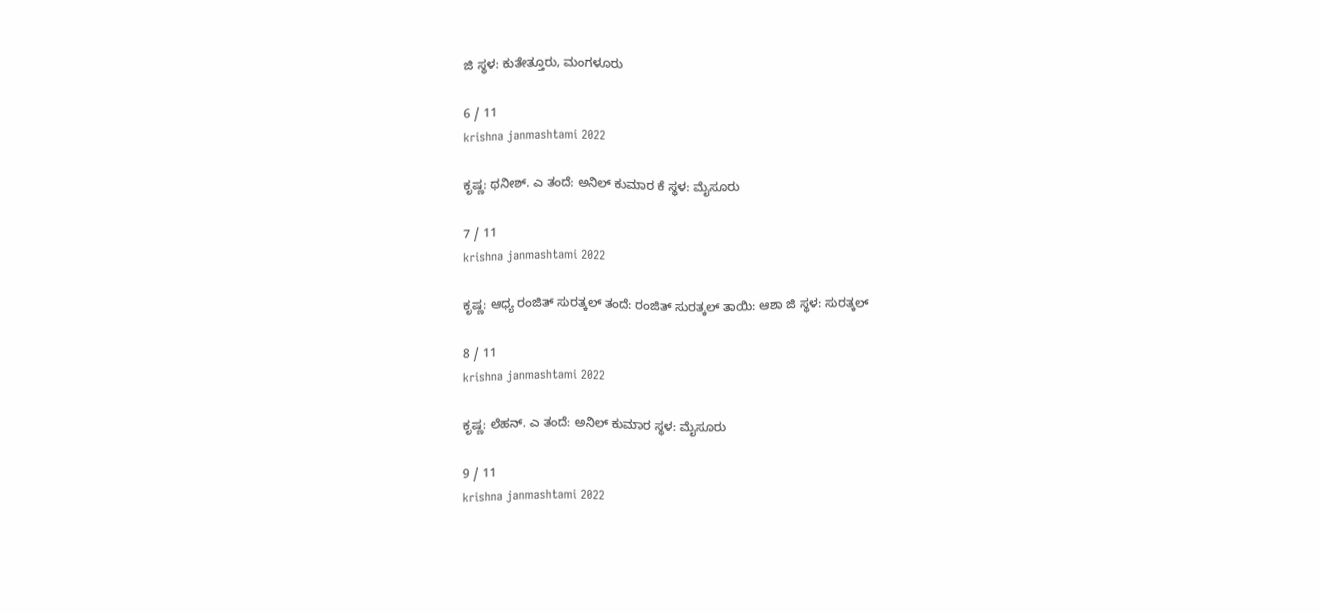ಜಿ ಸ್ಥಳ: ಕುತೇತ್ತೂರು, ಮಂಗಳೂರು

6 / 11
krishna janmashtami 2022

ಕೃಷ್ಣ: ಥನೀಶ್. ಎ ತಂದೆ: ಅನಿಲ್ ಕುಮಾರ ಕೆ ಸ್ಥಳ: ಮೈಸೂರು

7 / 11
krishna janmashtami 2022

ಕೃಷ್ಣ: ಆಧ್ಯ ರಂಜಿತ್ ಸುರತ್ಕಲ್ ತಂದೆ: ರಂಜಿತ್ ಸುರತ್ಕಲ್ ತಾಯಿ: ಆಶಾ ಜಿ ಸ್ಥಳ: ಸುರತ್ಕಲ್

8 / 11
krishna janmashtami 2022

ಕೃಷ್ಣ: ಲೆಹನ್. ಎ ತಂದೆ: ಅನಿಲ್ ಕುಮಾರ ಸ್ಥಳ: ಮೈಸೂರು

9 / 11
krishna janmashtami 2022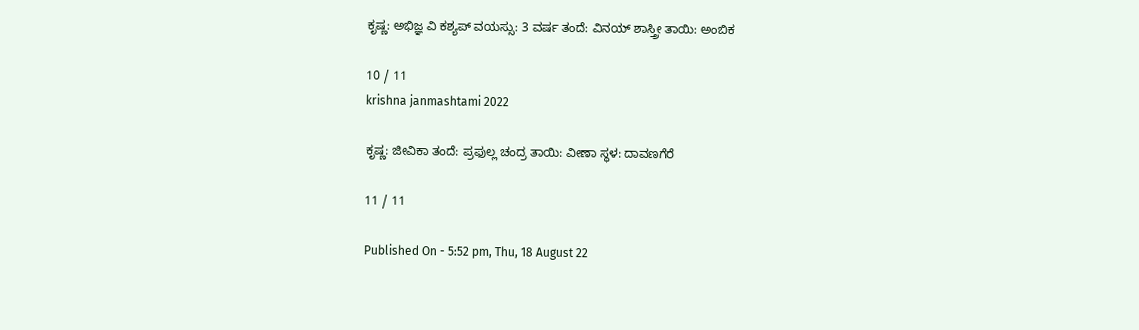ಕೃಷ್ಣ: ಅಭಿಜ್ಞ ವಿ ಕಶ್ಯಪ್ ವಯಸ್ಸು: 3 ವರ್ಷ ತಂದೆ: ವಿನಯ್ ಶಾಸ್ತ್ರೀ ತಾಯಿ: ಅಂಬಿಕ

10 / 11
krishna janmashtami 2022

ಕೃಷ್ಣ: ಜೀವಿಕಾ ತಂದೆ: ಪ್ರಫುಲ್ಲ ಚಂದ್ರ ತಾಯಿ: ವೀಣಾ ಸ್ಥಳ: ದಾವಣಗೆರೆ

11 / 11

Published On - 5:52 pm, Thu, 18 August 22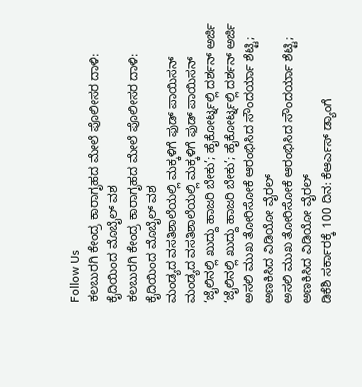Follow Us
ಕಲಬುರಗಿ ಕೇಂದ್ರ ಕಾರಾಗೃಹದ ಮೇಲೆ ಪೊಲೀಸರ ದಾಳಿ: ಕೈದಿಯಿಂದ ಮೊಬೈಲ್ ವಶ
ಕಲಬುರಗಿ ಕೇಂದ್ರ ಕಾರಾಗೃಹದ ಮೇಲೆ ಪೊಲೀಸರ ದಾಳಿ: ಕೈದಿಯಿಂದ ಮೊಬೈಲ್ ವಶ
ಮಂಡ್ಯದ ವಸತಿಶಾಲೆಯಲ್ಲಿ ಮಕ್ಕಳಿಗೆ ಫುಡ್ ಪಾಯಿಸನ್
ಮಂಡ್ಯದ ವಸತಿಶಾಲೆಯಲ್ಲಿ ಮಕ್ಕಳಿಗೆ ಫುಡ್ ಪಾಯಿಸನ್
‘ಜೈಲಿನಲ್ಲಿ ಖುದ್ದು ಹಾಜರಿ ಬೇಕು’; ಹೈಕೋರ್ಟ್ನಲ್ಲಿ ದರ್ಶನ್ ಅರ್ಜಿ
‘ಜೈಲಿನಲ್ಲಿ ಖುದ್ದು ಹಾಜರಿ ಬೇಕು’; ಹೈಕೋರ್ಟ್ನಲ್ಲಿ ದರ್ಶನ್ ಅರ್ಜಿ
ಅಸಲಿ ಮುಖ ತೋರಿಸೋಕೆ ಆರಂಭಿಸಿದ ಸೌಂದರ್ಯಾ ಶೆಟ್ಟಿ; ಅಣಕಿಸಿದ ವಿಡಿಯೋ ವೈರಲ್
ಅಸಲಿ ಮುಖ ತೋರಿಸೋಕೆ ಆರಂಭಿಸಿದ ಸೌಂದರ್ಯಾ ಶೆಟ್ಟಿ; ಅಣಕಿಸಿದ ವಿಡಿಯೋ ವೈರಲ್
ಡಿಕೆಶಿ ಸರ್ಕಾರಕ್ಕೆ 100 ದಿನ: ಕೆಆರ್ಎಸ್ ಡ್ಯಾಂಗೆ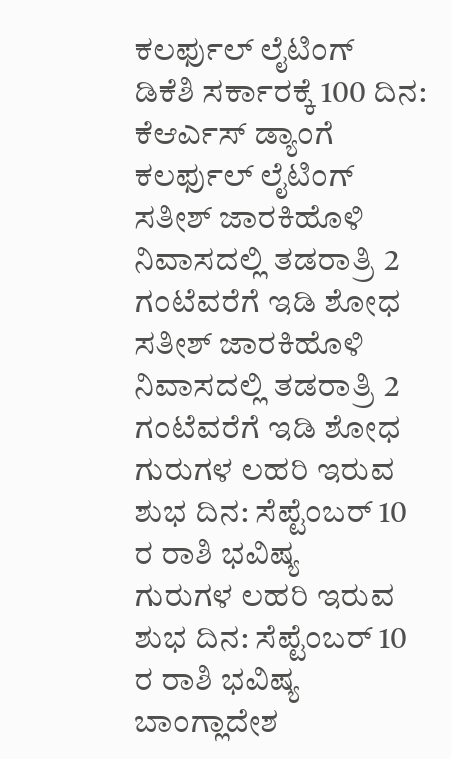ಕಲರ್ಫುಲ್ ಲೈಟಿಂಗ್
ಡಿಕೆಶಿ ಸರ್ಕಾರಕ್ಕೆ 100 ದಿನ: ಕೆಆರ್ಎಸ್ ಡ್ಯಾಂಗೆ ಕಲರ್ಫುಲ್ ಲೈಟಿಂಗ್
ಸತೀಶ್ ಜಾರಕಿಹೊಳಿ ನಿವಾಸದಲ್ಲಿ ತಡರಾತ್ರಿ 2 ಗಂಟೆವರೆಗೆ ಇಡಿ ಶೋಧ
ಸತೀಶ್ ಜಾರಕಿಹೊಳಿ ನಿವಾಸದಲ್ಲಿ ತಡರಾತ್ರಿ 2 ಗಂಟೆವರೆಗೆ ಇಡಿ ಶೋಧ
ಗುರುಗಳ ಲಹರಿ ಇರುವ ಶುಭ ದಿನ: ಸೆಪ್ಟೆಂಬರ್ 10 ರ ರಾಶಿ ಭವಿಷ್ಯ
ಗುರುಗಳ ಲಹರಿ ಇರುವ ಶುಭ ದಿನ: ಸೆಪ್ಟೆಂಬರ್ 10 ರ ರಾಶಿ ಭವಿಷ್ಯ
ಬಾಂಗ್ಲಾದೇಶ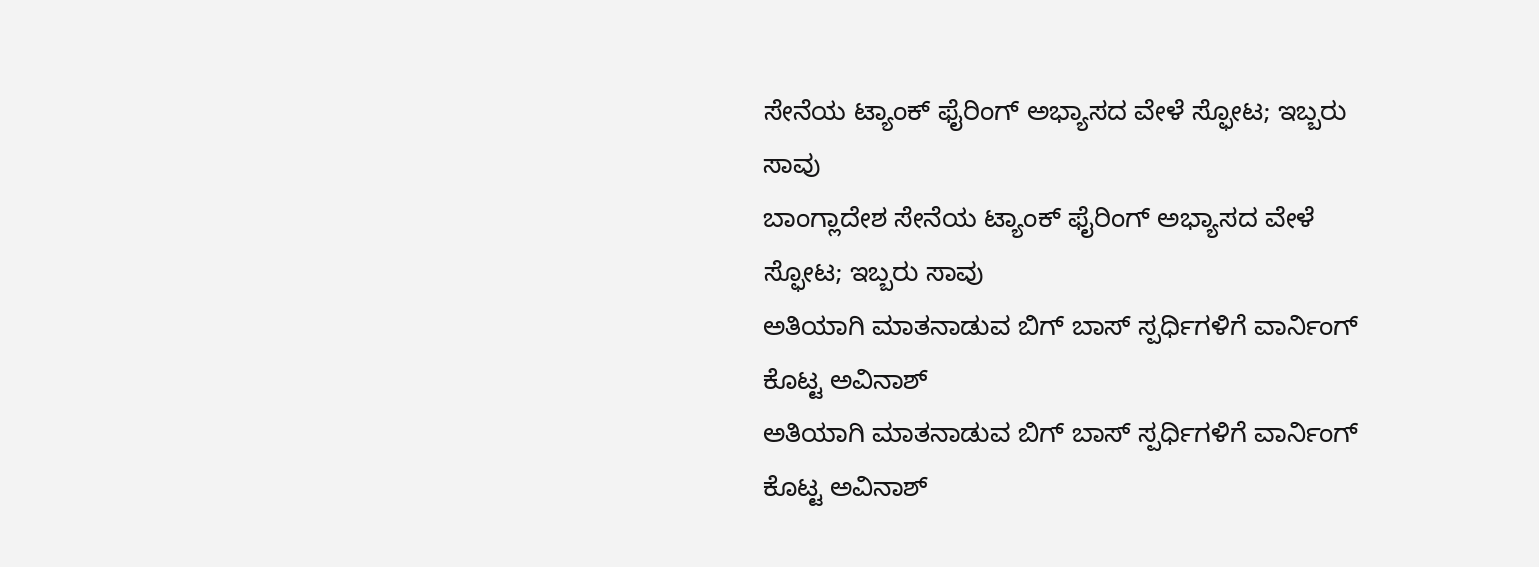ಸೇನೆಯ ಟ್ಯಾಂಕ್ ಫೈರಿಂಗ್ ಅಭ್ಯಾಸದ ವೇಳೆ ಸ್ಫೋಟ; ಇಬ್ಬರು ಸಾವು
ಬಾಂಗ್ಲಾದೇಶ ಸೇನೆಯ ಟ್ಯಾಂಕ್ ಫೈರಿಂಗ್ ಅಭ್ಯಾಸದ ವೇಳೆ ಸ್ಫೋಟ; ಇಬ್ಬರು ಸಾವು
ಅತಿಯಾಗಿ ಮಾತನಾಡುವ ಬಿಗ್ ಬಾಸ್ ಸ್ಪರ್ಧಿಗಳಿಗೆ ವಾರ್ನಿಂಗ್ ಕೊಟ್ಟ ಅವಿನಾಶ್
ಅತಿಯಾಗಿ ಮಾತನಾಡುವ ಬಿಗ್ ಬಾಸ್ ಸ್ಪರ್ಧಿಗಳಿಗೆ ವಾರ್ನಿಂಗ್ ಕೊಟ್ಟ ಅವಿನಾಶ್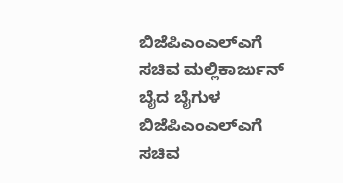ಬಿಜೆಪಿಎಂಎಲ್ಎಗೆ ಸಚಿವ ಮಲ್ಲಿಕಾರ್ಜುನ್ ಬೈದ ಬೈಗುಳ
ಬಿಜೆಪಿಎಂಎಲ್ಎಗೆ ಸಚಿವ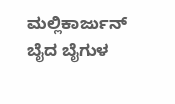ಮಲ್ಲಿಕಾರ್ಜುನ್ ಬೈದ ಬೈಗುಳ